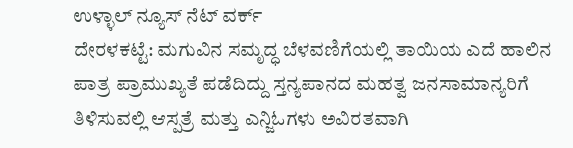ಉಳ್ಳಾಲ್ ನ್ಯೂಸ್ ನೆಟ್ ವರ್ಕ್
ದೇರಳಕಟ್ಟೆ: ಮಗುವಿನ ಸಮೃದ್ಧ ಬೆಳವಣಿಗೆಯಲ್ಲಿ ತಾಯಿಯ ಎದೆ ಹಾಲಿನ ಪಾತ್ರ ಪ್ರಾಮುಖ್ಯತೆ ಪಡೆದಿದ್ದು ಸ್ತನ್ಯಪಾನದ ಮಹತ್ವ ಜನಸಾಮಾನ್ಯರಿಗೆ ತಿಳಿಸುವಲ್ಲಿ ಆಸ್ಪತ್ರೆ ಮತ್ತು ಎನ್ಜಿಓಗಳು ಅವಿರತವಾಗಿ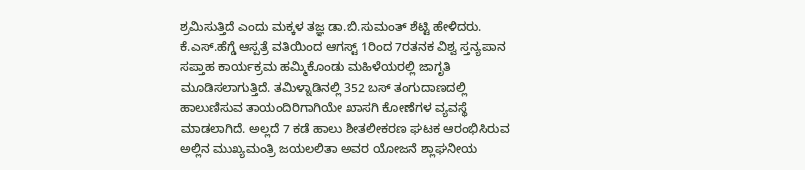ಶ್ರಮಿಸುತ್ತಿದೆ ಎಂದು ಮಕ್ಕಳ ತಜ್ಞ ಡಾ.ಬಿ.ಸುಮಂತ್ ಶೆಟ್ಟಿ ಹೇಳಿದರು.
ಕೆ.ಎಸ್.ಹೆಗ್ಡೆ ಆಸ್ಪತ್ರೆ ವತಿಯಿಂದ ಆಗಸ್ಟ್ 1ರಿಂದ 7ರತನಕ ವಿಶ್ವ ಸ್ತನ್ಯಪಾನ ಸಪ್ತಾಹ ಕಾರ್ಯಕ್ರಮ ಹಮ್ಮಿಕೊಂಡು ಮಹಿಳೆಯರಲ್ಲಿ ಜಾಗೃತಿ ಮೂಡಿಸಲಾಗುತ್ತಿದೆ. ತಮಿಳ್ನಾಡಿನಲ್ಲಿ 352 ಬಸ್ ತಂಗುದಾಣದಲ್ಲಿ ಹಾಲುಣಿಸುವ ತಾಯಂದಿರಿಗಾಗಿಯೇ ಖಾಸಗಿ ಕೋಣೆಗಳ ವ್ಯವಸ್ಥೆ ಮಾಡಲಾಗಿದೆ. ಅಲ್ಲದೆ 7 ಕಡೆ ಹಾಲು ಶೀತಲೀಕರಣ ಘಟಕ ಆರಂಭಿಸಿರುವ ಅಲ್ಲಿನ ಮುಖ್ಯಮಂತ್ರಿ ಜಯಲಲಿತಾ ಅವರ ಯೋಜನೆ ಶ್ಲಾಘನೀಯ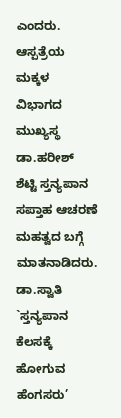ಎಂದರು.
ಆಸ್ಪತ್ರೆಯ ಮಕ್ಕಳ ವಿಭಾಗದ ಮುಖ್ಯಸ್ಥ ಡಾ.ಹರೀಶ್ ಶೆಟ್ಟಿ ಸ್ತನ್ಯಪಾನ ಸಪ್ತಾಹ ಆಚರಣೆ ಮಹತ್ವದ ಬಗ್ಗೆ ಮಾತನಾಡಿದರು. ಡಾ.ಸ್ವಾತಿ `ಸ್ತನ್ಯಪಾನ ಕೆಲಸಕ್ಕೆ ಹೋಗುವ ಹೆಂಗಸರು’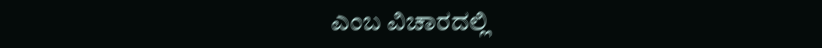ಎಂಬ ವಿಚಾರದಲ್ಲಿ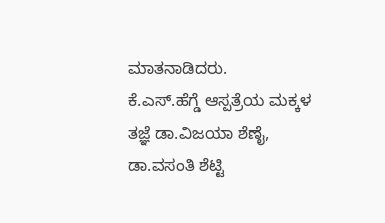ಮಾತನಾಡಿದರು.
ಕೆ.ಎಸ್.ಹೆಗ್ಡೆ ಆಸ್ಪತ್ರೆಯ ಮಕ್ಕಳ ತಜ್ಞೆ ಡಾ.ವಿಜಯಾ ಶೆಣೈ, ಡಾ.ವಸಂತಿ ಶೆಟ್ಟಿ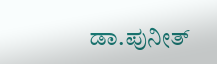ಡಾ.ಪುನೀತ್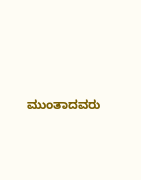ಮುಂತಾದವರು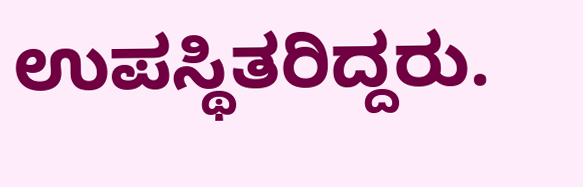ಉಪಸ್ಥಿತರಿದ್ದರು.